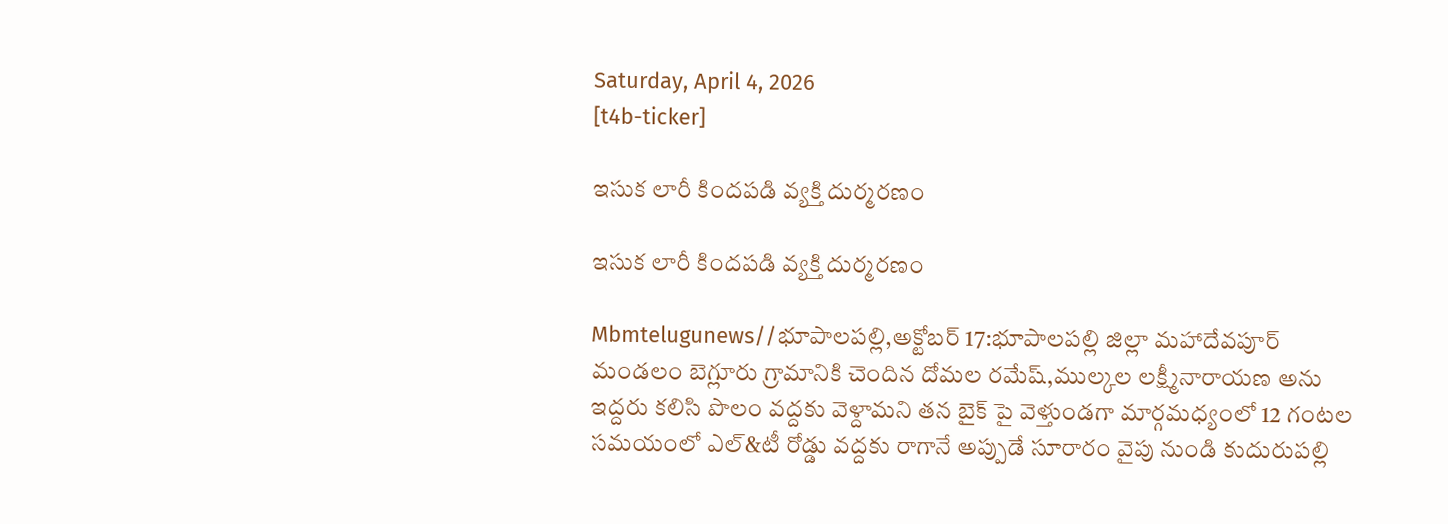Saturday, April 4, 2026
[t4b-ticker]

ఇసుక లారీ కిందపడి వ్యక్తి దుర్మరణం

ఇసుక లారీ కిందపడి వ్యక్తి దుర్మరణం

Mbmtelugunews//భూపాలపల్లి,అక్టోబర్ 17:భూపాలపల్లి జిల్లా మహాదేవపూర్ మండలం బెగ్లూరు గ్రామానికి చెందిన దోమల రమేష్,ముల్కల లక్ష్మీనారాయణ అను ఇద్దరు కలిసి పొలం వద్దకు వెళ్దామని తన బైక్ పై వెళ్తుండగా మార్గమధ్యంలో 12 గంటల సమయంలో ఎల్&టీ రోడ్డు వద్దకు రాగానే అప్పుడే సూరారం వైపు నుండి కుదురుపల్లి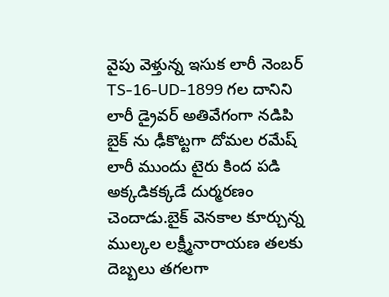వైపు వెళ్తున్న ఇసుక లారీ నెంబర్ TS-16-UD-1899 గల దానిని లారీ డ్రైవర్ అతివేగంగా నడిపి బైక్ ను ఢీకొట్టగా దోమల రమేష్ లారీ ముందు టైరు కింద పడి అక్కడికక్కడే దుర్మరణం చెందాడు.బైక్ వెనకాల కూర్చున్న ముల్కల లక్ష్మీనారాయణ తలకు దెబ్బలు తగలగా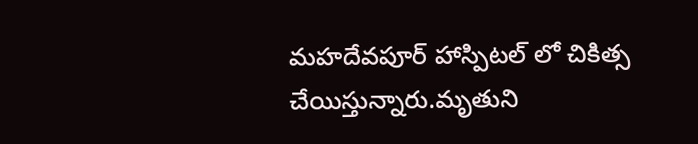మహదేవపూర్ హాస్పిటల్ లో చికిత్స చేయిస్తున్నారు.మృతుని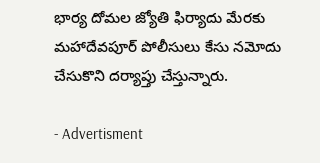భార్య దోమల జ్యోతి ఫిర్యాదు మేరకు మహాదేవపూర్ పోలీసులు కేసు నమోదు చేసుకొని దర్యాప్తు చేస్తున్నారు.

- Advertisment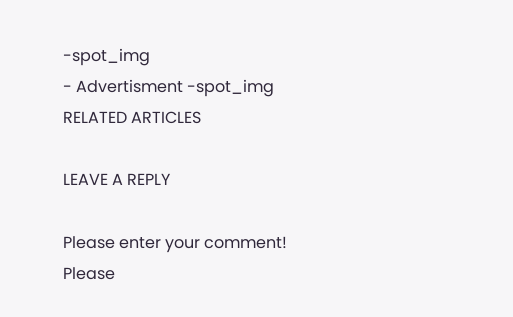-spot_img
- Advertisment -spot_img
RELATED ARTICLES

LEAVE A REPLY

Please enter your comment!
Please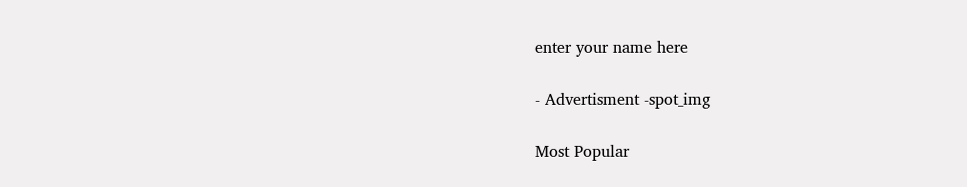enter your name here

- Advertisment -spot_img

Most Popular